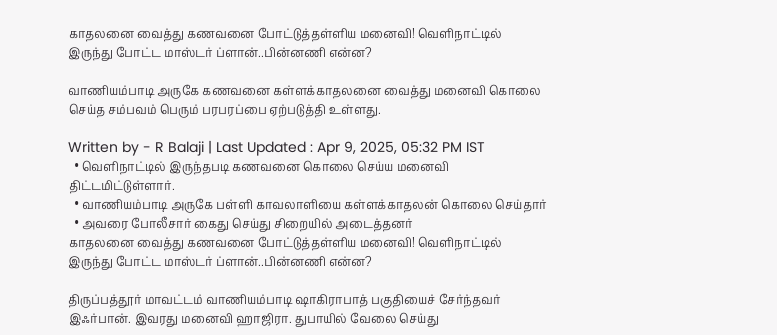காதலனை வைத்து கணவனை போட்டுத்தள்ளிய மனைவி! வெளிநாட்டில் இருந்து போட்ட மாஸ்டர் ப்ளான்..பின்னணி என்ன?

வாணியம்பாடி அருகே கணவனை கள்ளக்காதலனை வைத்து மனைவி கொலை செய்த சம்பவம் பெரும் பரபரப்பை ஏற்படுத்தி உள்ளது.

Written by - R Balaji | Last Updated : Apr 9, 2025, 05:32 PM IST
  • வெளிநாட்டில் இருந்தபடி கணவனை கொலை செய்ய மனைவி திட்டமிட்டுள்ளார்.
  • வாணியம்பாடி அருகே பள்ளி காவலாளியை கள்ளக்காதலன் கொலை செய்தார்
  • அவரை போலீசார் கைது செய்து சிறையில் அடைத்தனர்
காதலனை வைத்து கணவனை போட்டுத்தள்ளிய மனைவி! வெளிநாட்டில் இருந்து போட்ட மாஸ்டர் ப்ளான்..பின்னணி என்ன?

திருப்பத்தூர் மாவட்டம் வாணியம்பாடி ஷாகிராபாத் பகுதியைச் சேர்ந்தவர் இஃர்பான். இவரது மனைவி ஹாஜிரா. துபாயில் வேலை செய்து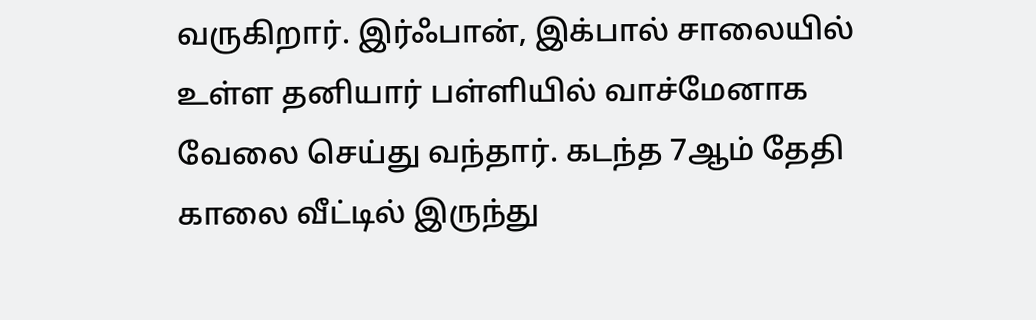வருகிறார். இர்ஃபான், இக்பால் சாலையில் உள்ள தனியார் பள்ளியில் வாச்மேனாக வேலை செய்து வந்தார். கடந்த 7ஆம் தேதி காலை வீட்டில் இருந்து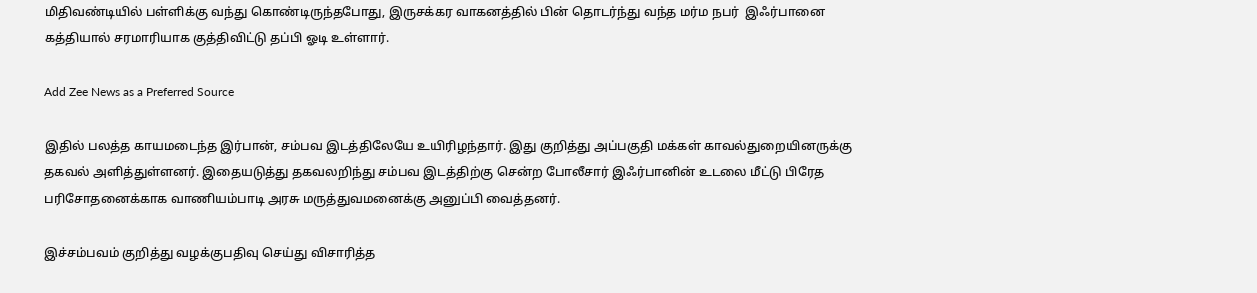மிதிவண்டியில் பள்ளிக்கு வந்து கொண்டிருந்தபோது, இருசக்கர வாகனத்தில் பின் தொடர்ந்து வந்த மர்ம நபர்  இஃர்பானை கத்தியால் சரமாரியாக குத்திவிட்டு தப்பி ஓடி உள்ளார்.

Add Zee News as a Preferred Source

இதில் பலத்த காயமடைந்த இர்பான், சம்பவ இடத்திலேயே உயிரிழந்தார். இது குறித்து அப்பகுதி மக்கள் காவல்துறையினருக்கு தகவல் அளித்துள்ளனர். இதையடுத்து தகவலறிந்து சம்பவ இடத்திற்கு சென்ற போலீசார் இஃர்பானின் உடலை மீட்டு பிரேத பரிசோதனைக்காக வாணியம்பாடி அரசு மருத்துவமனைக்கு அனுப்பி வைத்தனர்.

இச்சம்பவம் குறித்து வழக்குபதிவு செய்து விசாரித்த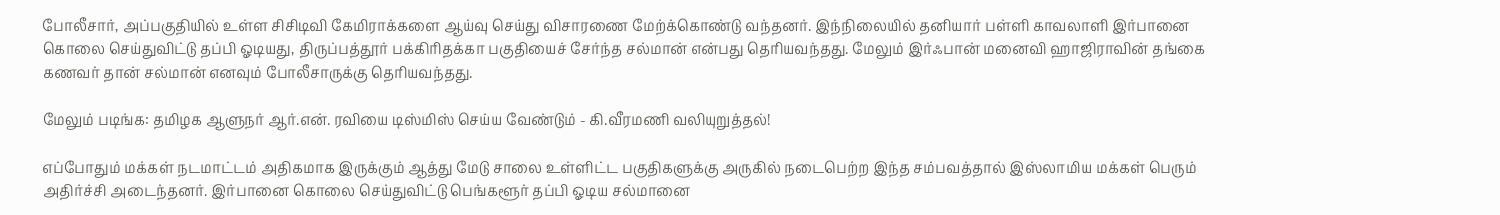போலீசார், அப்பகுதியில் உள்ள சிசிடிவி கேமிராக்களை ஆய்வு செய்து விசாரணை மேற்க்கொண்டு வந்தனர். இந்நிலையில் தனியார் பள்ளி காவலாளி இர்பானை கொலை செய்துவிட்டு தப்பி ஓடியது, திருப்பத்தூர் பக்கிரிதக்கா பகுதியைச் சேர்ந்த சல்மான் என்பது தெரியவந்தது. மேலும் இர்ஃபான் மனைவி ஹாஜிராவின் தங்கை கணவர் தான் சல்மான் எனவும் போலீசாருக்கு தெரியவந்தது.

மேலும் படிங்க: தமிழக ஆளுநர் ஆர்.என். ரவியை டிஸ்மிஸ் செய்ய வேண்டும் - கி.வீரமணி வலியுறுத்தல்!

எப்போதும் மக்கள் நடமாட்டம் அதிகமாக இருக்கும் ஆத்து மேடு சாலை உள்ளிட்ட பகுதிகளுக்கு அருகில் நடைபெற்ற இந்த சம்பவத்தால் இஸ்லாமிய மக்கள் பெரும் அதிர்ச்சி அடைந்தனர். இர்பானை கொலை செய்துவிட்டு பெங்களூர் தப்பி ஓடிய சல்மானை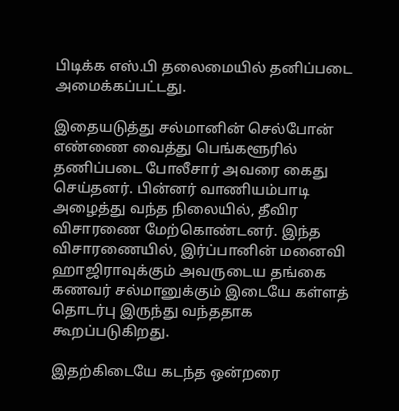பிடிக்க எஸ்.பி தலைமையில் தனிப்படை அமைக்கப்பட்டது.

இதையடுத்து சல்மானின் செல்போன் எண்ணை வைத்து பெங்களூரில் தணிப்படை போலீசார் அவரை கைது செய்தனர். பின்னர் வாணியம்பாடி அழைத்து வந்த நிலையில், தீவிர விசாரணை மேற்கொண்டனர். இந்த விசாரணையில், இர்ப்பானின் மனைவி ஹாஜிராவுக்கும் அவருடைய தங்கை கணவர் சல்மானுக்கும் இடையே கள்ளத் தொடர்பு இருந்து வந்ததாக கூறப்படுகிறது.

இதற்கிடையே கடந்த ஒன்றரை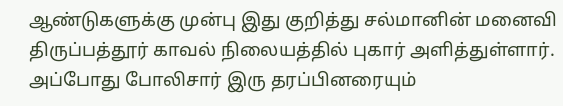ஆண்டுகளுக்கு முன்பு இது குறித்து சல்மானின் மனைவி திருப்பத்தூர் காவல் நிலையத்தில் புகார் அளித்துள்ளார். அப்போது போலிசார் இரு தரப்பினரையும்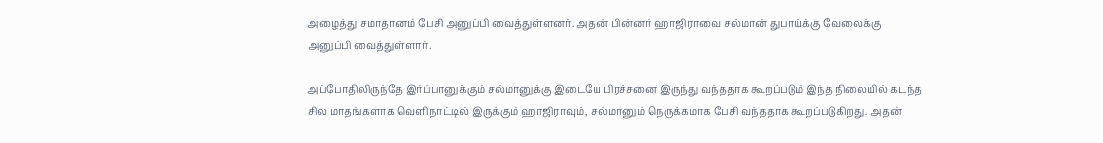அழைத்து சமாதானம் பேசி அனுப்பி வைத்துள்ளனர். அதன் பின்னர் ஹாஜிராவை சல்மான் துபாய்க்கு வேலைக்கு அனுப்பி வைத்துள்ளார்.

அப்போதிலிருந்தே இர்ப்பானுக்கும் சல்மானுக்கு இடையே பிரச்சனை இருந்து வந்ததாக கூறப்படும் இந்த நிலையில் கடந்த சில மாதங்களாக வெளிநாட்டில் இருக்கும் ஹாஜிராவும், சல்மானும் நெருக்கமாக பேசி வந்ததாக கூறப்படுகிறது. அதன்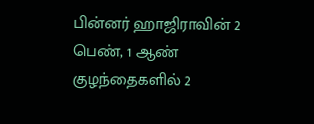பின்னர் ஹாஜிராவின் 2 பெண், 1 ஆண் குழந்தைகளில் 2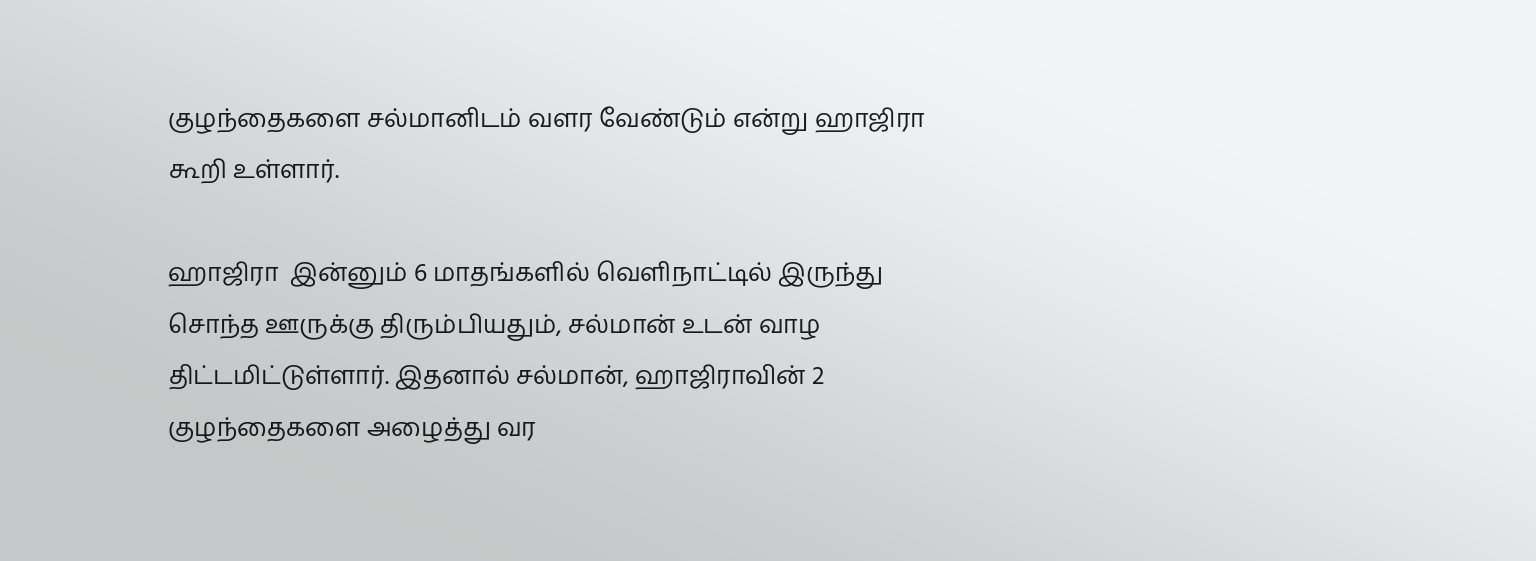குழந்தைகளை சல்மானிடம் வளர வேண்டும் என்று ஹாஜிரா கூறி உள்ளார்.

ஹாஜிரா  இன்னும் 6 மாதங்களில் வெளிநாட்டில் இருந்து சொந்த ஊருக்கு திரும்பியதும், சல்மான் உடன் வாழ திட்டமிட்டுள்ளார். இதனால் சல்மான், ஹாஜிராவின் 2 குழந்தைகளை அழைத்து வர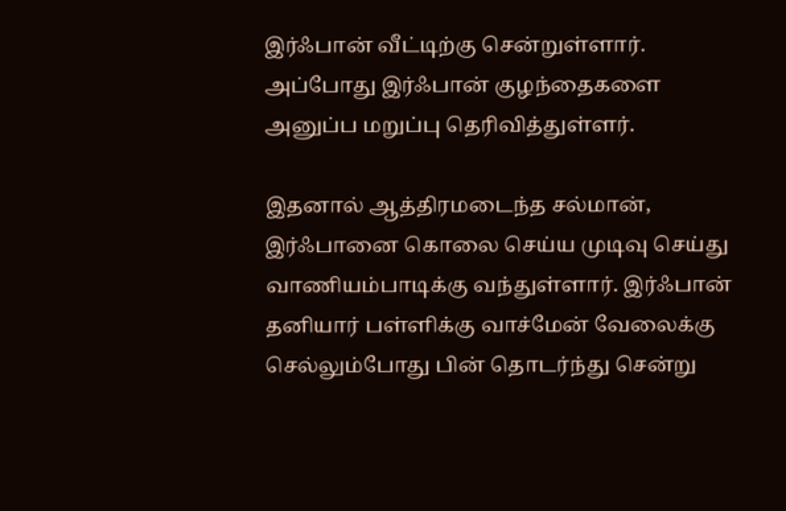இர்ஃபான் வீட்டிற்கு சென்றுள்ளார். அப்போது இர்ஃபான் குழந்தைகளை அனுப்ப மறுப்பு தெரிவித்துள்ளர்.

இதனால் ஆத்திரமடைந்த சல்மான், இர்ஃபானை கொலை செய்ய முடிவு செய்து வாணியம்பாடிக்கு வந்துள்ளார். இர்ஃபான் தனியார் பள்ளிக்கு வாச்மேன் வேலைக்கு செல்லும்போது பின் தொடர்ந்து சென்று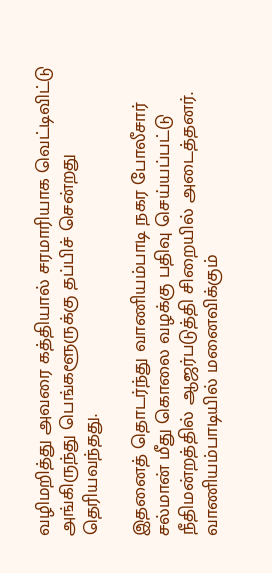வழிமறித்து அவரை கத்தியால் சரமாரியாக வெட்டிவிட்டு அங்கிருந்து பெங்களூருக்கு தப்பிச் சென்றது தெரியவந்தது.

இதனைத் தொடர்ந்து வாணியம்பாடி நகர போலீசார் சல்மான் மீது கொலை வழக்கு பதிவு செய்யப்பட்டு நீதிமன்றத்தில் ஆஜர்படுத்தி சிறையில் அடைத்தனர். வாணியம்பாடியில் மனைவிக்கும்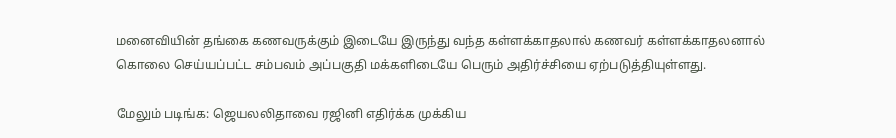மனைவியின் தங்கை கணவருக்கும் இடையே இருந்து வந்த கள்ளக்காதலால் கணவர் கள்ளக்காதலனால் கொலை செய்யப்பட்ட சம்பவம் அப்பகுதி மக்களிடையே பெரும் அதிர்ச்சியை ஏற்படுத்தியுள்ளது.

மேலும் படிங்க: ஜெயலலிதாவை ரஜினி எதிர்க்க முக்கிய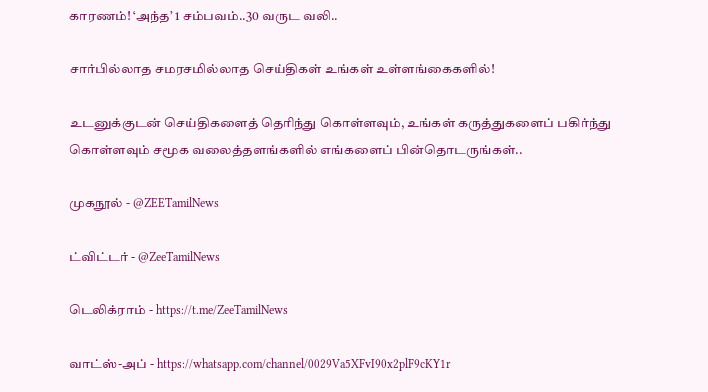காரணம்! ‘அந்த’ 1 சம்பவம்..30 வருட வலி..

சார்பில்லாத சமரசமில்லாத செய்திகள் உங்கள் உள்ளங்கைகளில்!

உடனுக்குடன் செய்திகளைத் தெரிந்து கொள்ளவும், உங்கள் கருத்துகளைப் பகிர்ந்து கொள்ளவும் சமூக வலைத்தளங்களில் எங்களைப் பின்தொடருங்கள்..

முகநூல் - @ZEETamilNews

ட்விட்டர் - @ZeeTamilNews

டெலிக்ராம் - https://t.me/ZeeTamilNews

வாட்ஸ்-அப் - https://whatsapp.com/channel/0029Va5XFvI90x2plF9cKY1r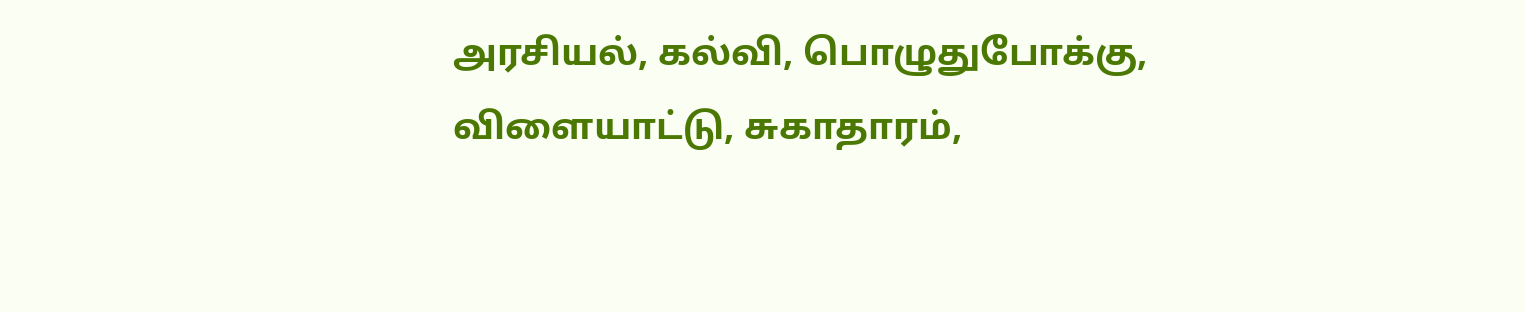அரசியல், கல்வி, பொழுதுபோக்கு, விளையாட்டு, சுகாதாரம்,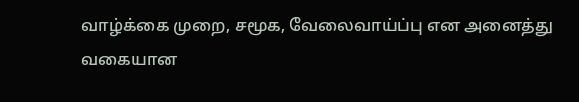வாழ்க்கை முறை, சமூக, வேலைவாய்ப்பு என அனைத்து வகையான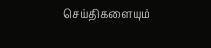செய்திகளையும்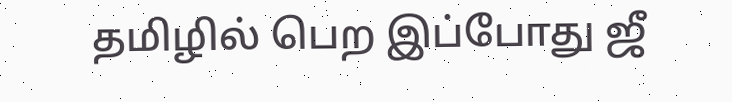தமிழில் பெற இப்போது ஜீ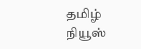தமிழ் நியூஸ்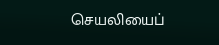செயலியைப்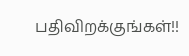பதிவிறக்குங்கள்!!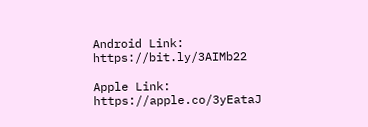Android Link: https://bit.ly/3AIMb22

Apple Link: https://apple.co/3yEataJ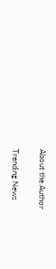About the Author

Trending News